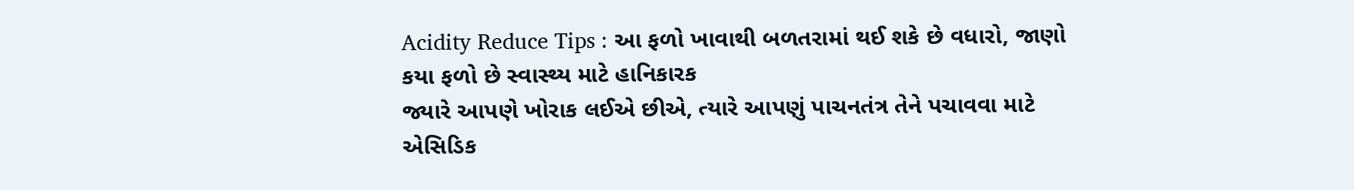Acidity Reduce Tips : આ ફળો ખાવાથી બળતરામાં થઈ શકે છે વધારો, જાણો કયા ફળો છે સ્વાસ્થ્ય માટે હાનિકારક
જ્યારે આપણે ખોરાક લઈએ છીએ, ત્યારે આપણું પાચનતંત્ર તેને પચાવવા માટે એસિડિક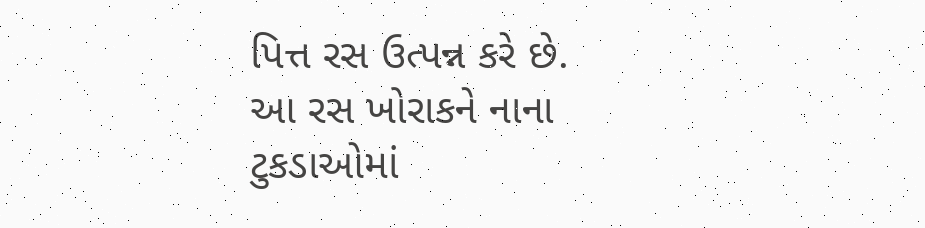પિત્ત રસ ઉત્પન્ન કરે છે. આ રસ ખોરાકને નાના ટુકડાઓમાં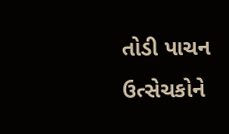તોડી પાચન ઉત્સેચકોને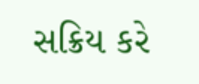સક્રિય કરે